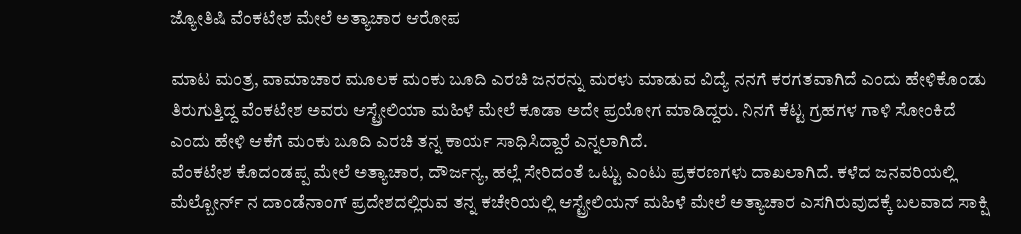ಜ್ಯೋತಿಷಿ ವೆಂಕಟೇಶ ಮೇಲೆ ಅತ್ಯಾಚಾರ ಆರೋಪ

ಮಾಟ ಮಂತ್ರ, ವಾಮಾಚಾರ ಮೂಲಕ ಮಂಕು ಬೂದಿ ಎರಚಿ ಜನರನ್ನು ಮರಳು ಮಾಡುವ ವಿದ್ಯೆ ನನಗೆ ಕರಗತವಾಗಿದೆ ಎಂದು ಹೇಳಿಕೊಂಡು ತಿರುಗುತ್ತಿದ್ದ ವೆಂಕಟೇಶ ಅವರು ಆಸ್ಟ್ರೇಲಿಯಾ ಮಹಿಳೆ ಮೇಲೆ ಕೂಡಾ ಅದೇ ಪ್ರಯೋಗ ಮಾಡಿದ್ದರು. ನಿನಗೆ ಕೆಟ್ಟ ಗ್ರಹಗಳ ಗಾಳಿ ಸೋಂಕಿದೆ ಎಂದು ಹೇಳಿ ಆಕೆಗೆ ಮಂಕು ಬೂದಿ ಎರಚಿ ತನ್ನ ಕಾರ್ಯ ಸಾಧಿಸಿದ್ದಾರೆ ಎನ್ನಲಾಗಿದೆ.
ವೆಂಕಟೇಶ ಕೊದಂಡಪ್ಪ ಮೇಲೆ ಅತ್ಯಾಚಾರ, ದೌರ್ಜನ್ಯ, ಹಲ್ಲೆ ಸೇರಿದಂತೆ ಒಟ್ಟು ಎಂಟು ಪ್ರಕರಣಗಳು ದಾಖಲಾಗಿದೆ. ಕಳೆದ ಜನವರಿಯಲ್ಲಿ ಮೆಲ್ಬೋರ್ನ್ ನ ದಾಂಡೆನಾಂಗ್ ಪ್ರದೇಶದಲ್ಲಿರುವ ತನ್ನ ಕಚೇರಿಯಲ್ಲಿ ಆಸ್ಟ್ರೇಲಿಯನ್ ಮಹಿಳೆ ಮೇಲೆ ಅತ್ಯಾಚಾರ ಎಸಗಿರುವುದಕ್ಕೆ ಬಲವಾದ ಸಾಕ್ಷಿ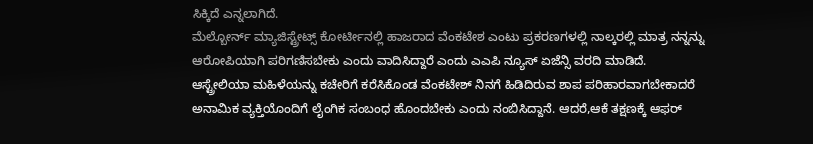ಸಿಕ್ಕಿದೆ ಎನ್ನಲಾಗಿದೆ.
ಮೆಲ್ಬೋರ್ನ್ ಮ್ಯಾಜಿಸ್ಟ್ರೇಟ್ಸ್ ಕೋರ್ಟೀನಲ್ಲಿ ಹಾಜರಾದ ವೆಂಕಟೇಶ ಎಂಟು ಪ್ರಕರಣಗಳಲ್ಲಿ ನಾಲ್ಕರಲ್ಲಿ ಮಾತ್ರ ನನ್ನನ್ನು ಆರೋಪಿಯಾಗಿ ಪರಿಗಣಿಸಬೇಕು ಎಂದು ವಾದಿಸಿದ್ದಾರೆ ಎಂದು ಎಎಪಿ ನ್ಯೂಸ್ ಏಜೆನ್ಸಿ ವರದಿ ಮಾಡಿದೆ.
ಆಸ್ಟ್ರೇಲಿಯಾ ಮಹಿಳೆಯನ್ನು ಕಚೇರಿಗೆ ಕರೆಸಿಕೊಂಡ ವೆಂಕಟೇಶ್ ನಿನಗೆ ಹಿಡಿದಿರುವ ಶಾಪ ಪರಿಹಾರವಾಗಬೇಕಾದರೆ ಅನಾಮಿಕ ವ್ಯಕ್ತಿಯೊಂದಿಗೆ ಲೈಂಗಿಕ ಸಂಬಂಧ ಹೊಂದಬೇಕು ಎಂದು ನಂಬಿಸಿದ್ದಾನೆ. ಆದರೆ,ಆಕೆ ತಕ್ಷಣಕ್ಕೆ ಆಫರ್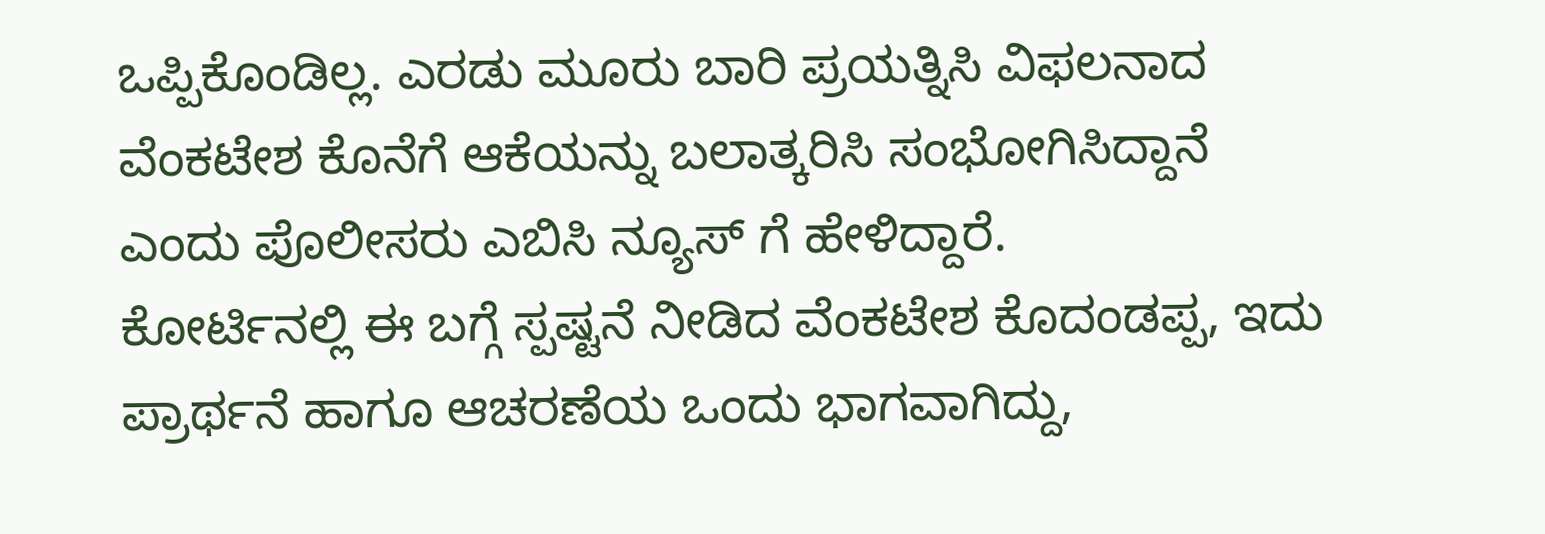ಒಪ್ಪಿಕೊಂಡಿಲ್ಲ. ಎರಡು ಮೂರು ಬಾರಿ ಪ್ರಯತ್ನಿಸಿ ವಿಫಲನಾದ ವೆಂಕಟೇಶ ಕೊನೆಗೆ ಆಕೆಯನ್ನು ಬಲಾತ್ಕರಿಸಿ ಸಂಭೋಗಿಸಿದ್ದಾನೆ ಎಂದು ಪೊಲೀಸರು ಎಬಿಸಿ ನ್ಯೂಸ್ ಗೆ ಹೇಳಿದ್ದಾರೆ.
ಕೋರ್ಟಿನಲ್ಲಿ ಈ ಬಗ್ಗೆ ಸ್ಪಷ್ಟನೆ ನೀಡಿದ ವೆಂಕಟೇಶ ಕೊದಂಡಪ್ಪ, ಇದು ಪ್ರಾರ್ಥನೆ ಹಾಗೂ ಆಚರಣೆಯ ಒಂದು ಭಾಗವಾಗಿದ್ದು,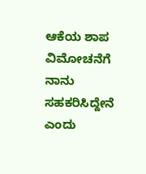ಆಕೆಯ ಶಾಪ ವಿಮೋಚನೆಗೆ ನಾನು ಸಹಕರಿಸಿದ್ದೇನೆ ಎಂದು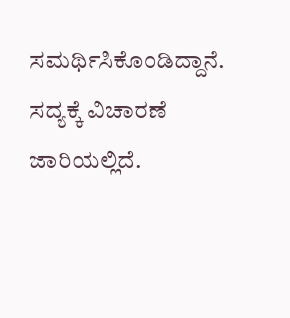ಸಮರ್ಥಿಸಿಕೊಂಡಿದ್ದಾನೆ. ಸದ್ಯಕ್ಕೆ ವಿಚಾರಣೆ ಜಾರಿಯಲ್ಲಿದೆ.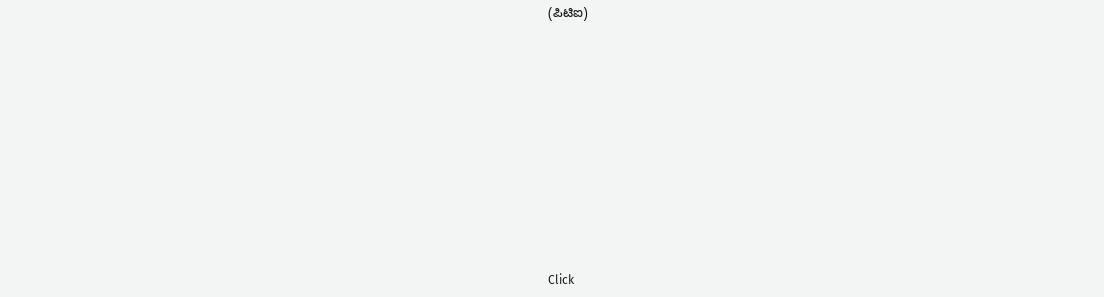(ಪಿಟಿಐ)












Click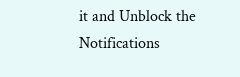it and Unblock the Notifications